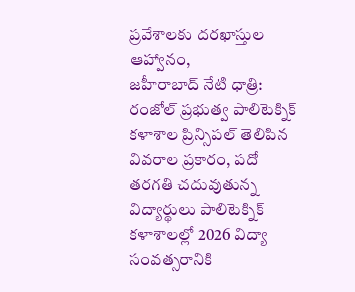ప్రవేశాలకు దరఖాస్తుల ఆహ్వానం,
జహీరాబాద్ నేటి ధాత్రి:
రంజోల్ ప్రభుత్వ పాలిటెక్నిక్ కళాశాల ప్రిన్సిపల్ తెలిపిన వివరాల ప్రకారం, పదో తరగతి చదువుతున్న విద్యార్థులు పాలిటెక్నిక్ కళాశాలల్లో 2026 విద్యా సంవత్సరానికి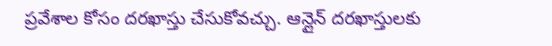ప్రవేశాల కోసం దరఖాస్తు చేసుకోవచ్చు. ఆన్లైన్ దరఖాస్తులకు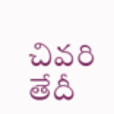చివరి తేదీ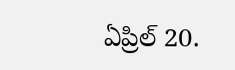ఏప్రిల్ 20.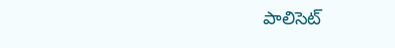పాలిసెట్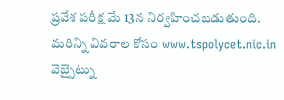ప్రవేశ పరీక్ష మే 13న నిర్వహించబడుతుంది. మరిన్ని వివరాల కోసం www.tspolycet.nic.in వెబ్సైట్ను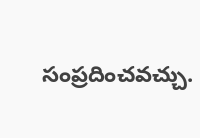సంప్రదించవచ్చు.